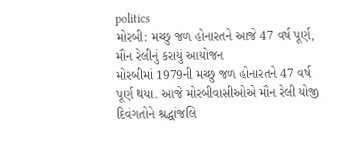politics
મોરબી: મચ્છુ જળ હોનારતને આજે 47 વર્ષ પૂર્ણ, મૌન રેલીનું કરાયું આયોજન
મોરબીમાં 1979ની મચ્છુ જળ હોનારતને 47 વર્ષ પૂર્ણ થયા. આજે મોરબીવાસીઓએ મૌન રેલી યોજી દિવંગતોને શ્રદ્ધાંજલિ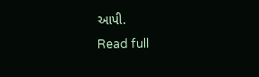આપી.
Read full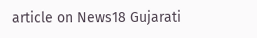article on News18 Gujarati